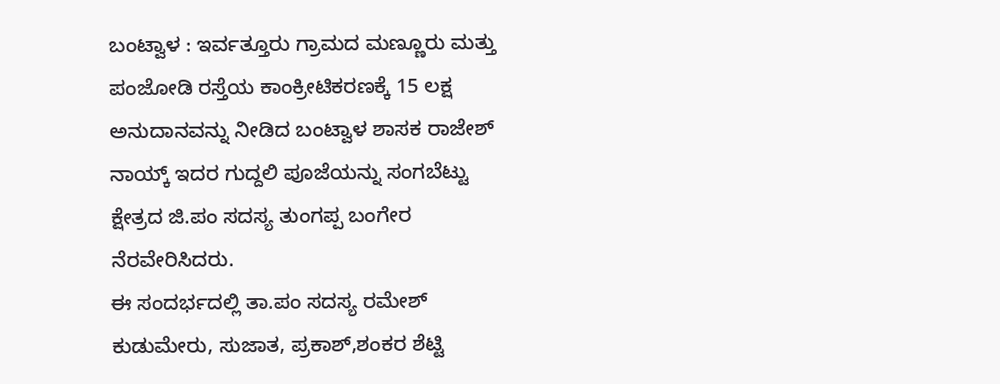ಬಂಟ್ವಾಳ : ಇರ್ವತ್ತೂರು ಗ್ರಾಮದ ಮಣ್ಣೂರು ಮತ್ತು ಪಂಜೋಡಿ ರಸ್ತೆಯ ಕಾಂಕ್ರೀಟಿಕರಣಕ್ಕೆ 15 ಲಕ್ಷ ಅನುದಾನವನ್ನು ನೀಡಿದ ಬಂಟ್ವಾಳ ಶಾಸಕ ರಾಜೇಶ್ ನಾಯ್ಕ್ ಇದರ ಗುದ್ದಲಿ ಪೂಜೆಯನ್ನು ಸಂಗಬೆಟ್ಟು ಕ್ಷೇತ್ರದ ಜಿ.ಪಂ ಸದಸ್ಯ ತುಂಗಪ್ಪ ಬಂಗೇರ ನೆರವೇರಿಸಿದರು.
ಈ ಸಂದರ್ಭದಲ್ಲಿ ತಾ.ಪಂ ಸದಸ್ಯ ರಮೇಶ್ ಕುಡುಮೇರು, ಸುಜಾತ, ಪ್ರಕಾಶ್,ಶಂಕರ ಶೆಟ್ಟಿ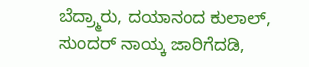ಬೆದ್ರ್ಮಾರು, ದಯಾನಂದ ಕುಲಾಲ್, ಸುಂದರ್ ನಾಯ್ಕ ಜಾರಿಗೆದಡಿ,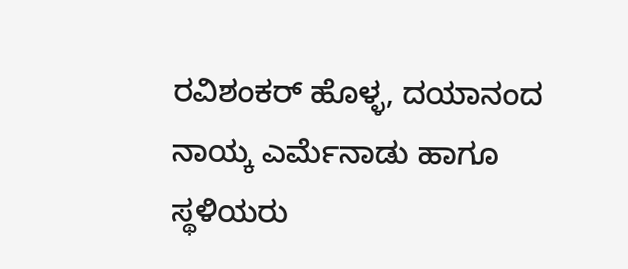ರವಿಶಂಕರ್ ಹೊಳ್ಳ, ದಯಾನಂದ ನಾಯ್ಕ ಎರ್ಮೆನಾಡು ಹಾಗೂ ಸ್ಥಳಿಯರು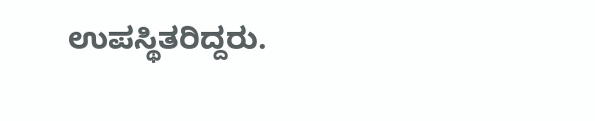ಉಪಸ್ಥಿತರಿದ್ದರು.